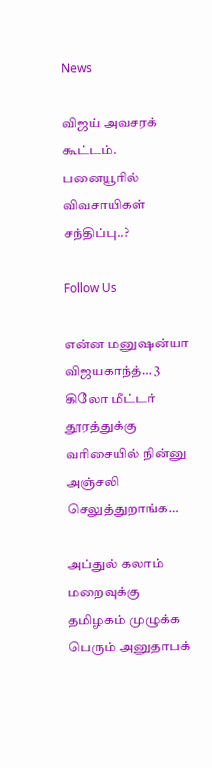News

விஜய் அவசரக் கூட்டம். பனையூரில் விவசாயிகள் சந்திப்பு..?

Follow Us

என்ன மனுஷன்யா விஜயகாந்த்… 3 கிலோ மீட்டர் தூரத்துக்கு வரிசையில் நின்னு அஞ்சலி செலுத்துறாங்க…

அப்துல் கலாம் மறைவுக்கு தமிழகம் முழுக்க பெரும் அனுதாபக்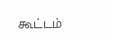கூட்டம்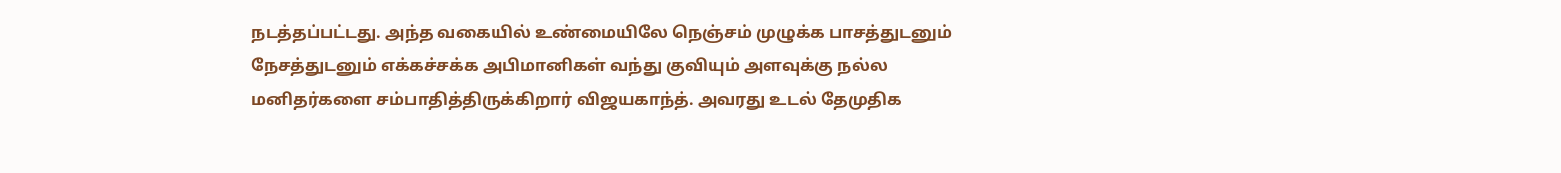நடத்தப்பட்டது. அந்த வகையில் உண்மையிலே நெஞ்சம் முழுக்க பாசத்துடனும் நேசத்துடனும் எக்கச்சக்க அபிமானிகள் வந்து குவியும் அளவுக்கு நல்ல மனிதர்களை சம்பாதித்திருக்கிறார் விஜயகாந்த். அவரது உடல் தேமுதிக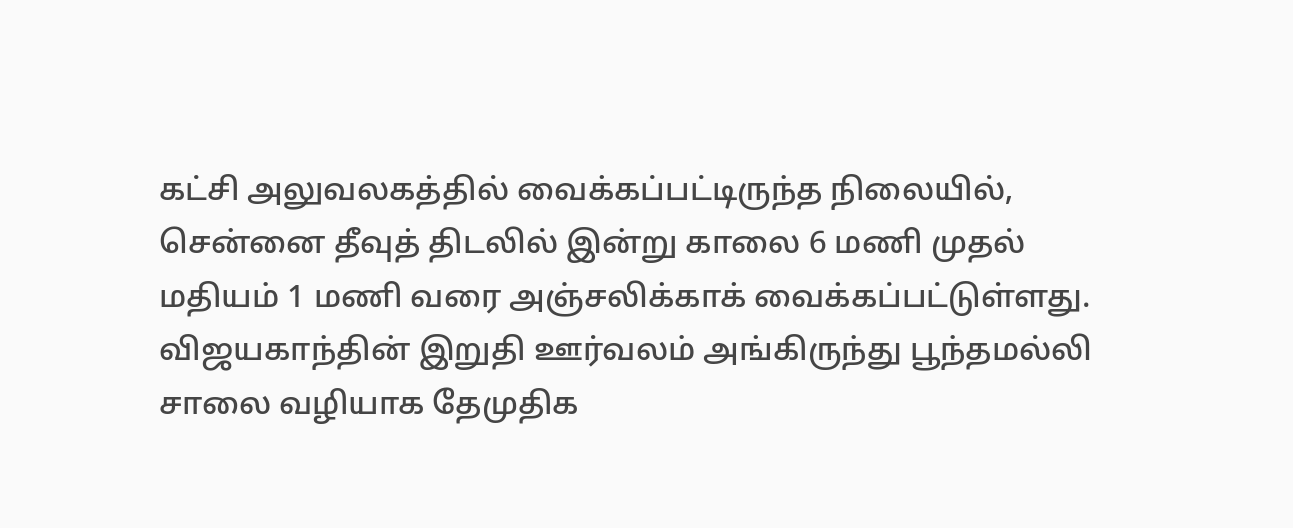கட்சி அலுவலகத்தில் வைக்கப்பட்டிருந்த நிலையில், சென்னை தீவுத் திடலில் இன்று காலை 6 மணி முதல் மதியம் 1 மணி வரை அஞ்சலிக்காக் வைக்கப்பட்டுள்ளது. விஜயகாந்தின் இறுதி ஊர்வலம் அங்கிருந்து பூந்தமல்லி சாலை வழியாக தேமுதிக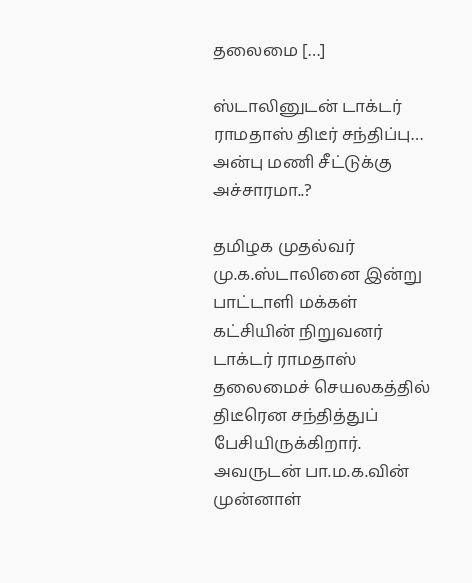தலைமை […]

ஸ்டாலினுடன் டாக்டர் ராமதாஸ் திடீர் சந்திப்பு… அன்பு மணி சீட்டுக்கு  அச்சாரமா..?

தமிழக முதல்வர் மு.க.ஸ்டாலினை இன்று பாட்டாளி மக்கள் கட்சியின் நிறுவனர் டாக்டர் ராமதாஸ் தலைமைச் செயலகத்தில் திடீரென சந்தித்துப் பேசியிருக்கிறார். அவருடன் பா.ம.க.வின் முன்னாள்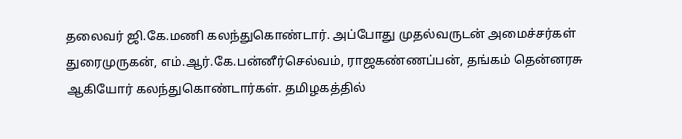தலைவர் ஜி.கே.மணி கலந்துகொண்டார். அப்போது முதல்வருடன் அமைச்சர்கள் துரைமுருகன், எம்.ஆர்.கே.பன்னீர்செல்வம், ராஜகண்ணப்பன், தங்கம் தென்னரசு ஆகியோர் கலந்துகொண்டார்கள். தமிழகத்தில்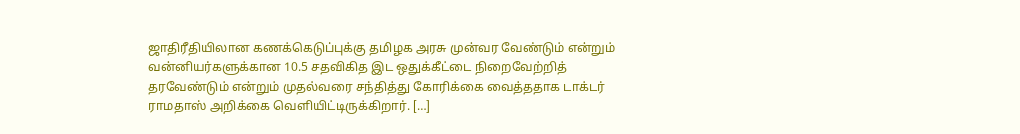ஜாதிரீதியிலான கணக்கெடுப்புக்கு தமிழக அரசு முன்வர வேண்டும் என்றும் வன்னியர்களுக்கான 10.5 சதவிகித இட ஒதுக்கீட்டை நிறைவேற்றித் தரவேண்டும் என்றும் முதல்வரை சந்தித்து கோரிக்கை வைத்ததாக டாக்டர் ராமதாஸ் அறிக்கை வெளியிட்டிருக்கிறார். […]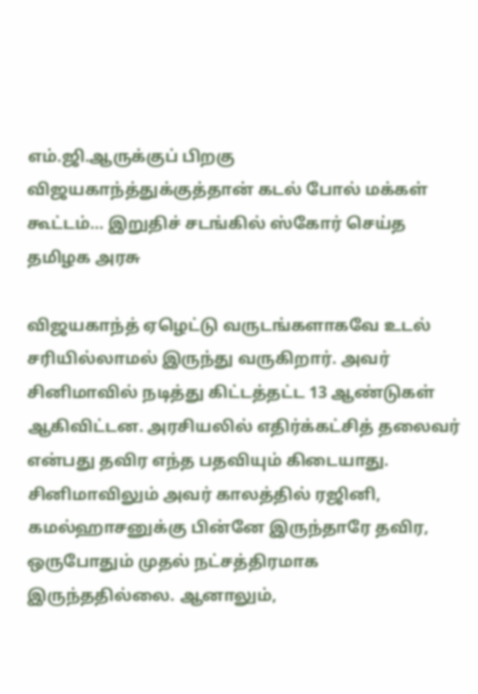எம்.ஜி.ஆருக்குப் பிறகு விஜயகாந்த்துக்குத்தான் கடல் போல் மக்கள் கூட்டம்… இறுதிச் சடங்கில் ஸ்கோர் செய்த தமிழக அரசு

விஜயகாந்த் ஏழெட்டு வருடங்களாகவே உடல் சரியில்லாமல் இருந்து வருகிறார். அவர் சினிமாவில் நடித்து கிட்டத்தட்ட 13 ஆண்டுகள் ஆகிவிட்டன. அரசியலில் எதிர்க்கட்சித் தலைவர் என்பது தவிர எந்த பதவியும் கிடையாது. சினிமாவிலும் அவர் காலத்தில் ரஜினி, கமல்ஹாசனுக்கு பின்னே இருந்தாரே தவிர, ஒருபோதும் முதல் நட்சத்திரமாக இருந்ததில்லை. ஆனாலும்,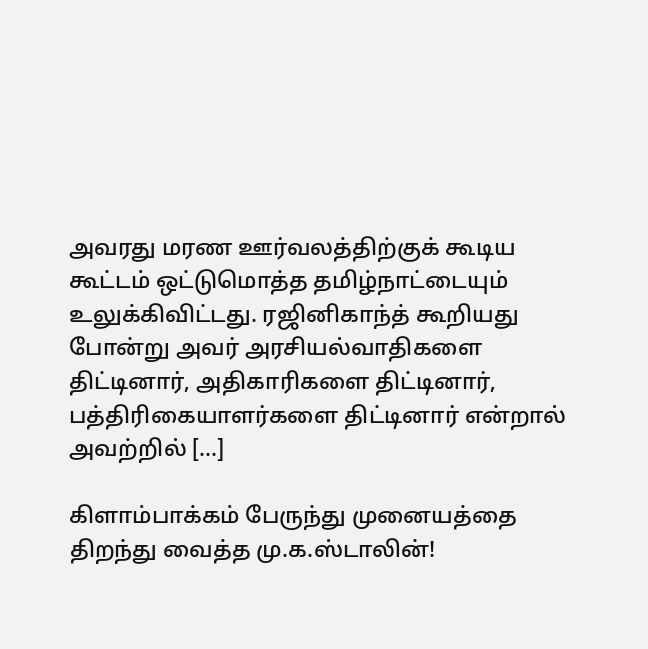அவரது மரண ஊர்வலத்திற்குக் கூடிய கூட்டம் ஒட்டுமொத்த தமிழ்நாட்டையும் உலுக்கிவிட்டது. ரஜினிகாந்த் கூறியது போன்று அவர் அரசியல்வாதிகளை திட்டினார், அதிகாரிகளை திட்டினார், பத்திரிகையாளர்களை திட்டினார் என்றால் அவற்றில் […]

கிளாம்பாக்கம் பேருந்து முனையத்தை திறந்து வைத்த மு.க.ஸ்டாலின்!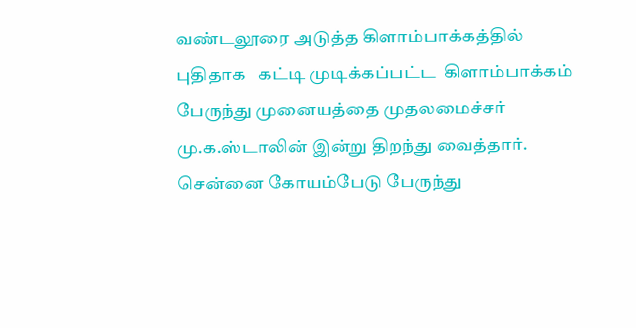வண்டலூரை அடுத்த கிளாம்பாக்கத்தில் புதிதாக   கட்டி முடிக்கப்பட்ட  கிளாம்பாக்கம் பேருந்து முனையத்தை முதலமைச்சர் மு.க.ஸ்டாலின் இன்று திறந்து வைத்தார்.  சென்னை கோயம்பேடு பேருந்து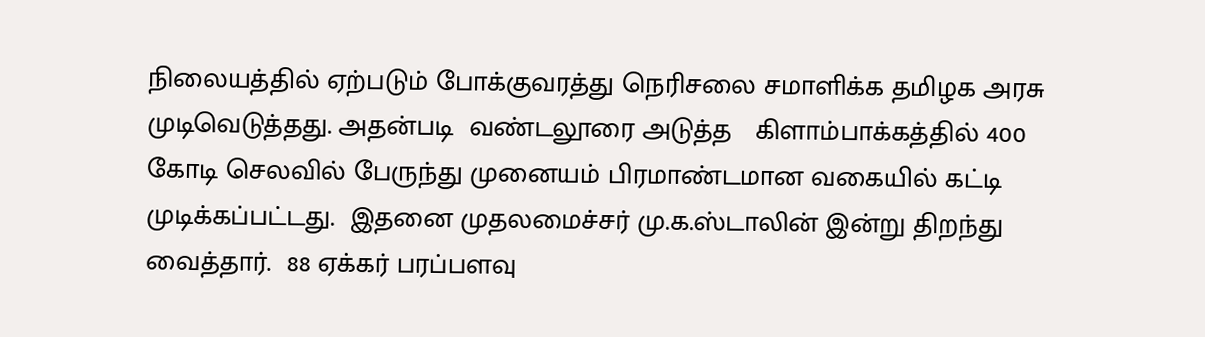நிலையத்தில் ஏற்படும் போக்குவரத்து நெரிசலை சமாளிக்க தமிழக அரசு முடிவெடுத்தது. அதன்படி  வண்டலூரை அடுத்த   கிளாம்பாக்கத்தில் 400 கோடி செலவில் பேருந்து முனையம் பிரமாண்டமான வகையில் கட்டி  முடிக்கப்பட்டது.  இதனை முதலமைச்சர் மு.க.ஸ்டாலின் இன்று திறந்து வைத்தார்.  88 ஏக்கர் பரப்பளவு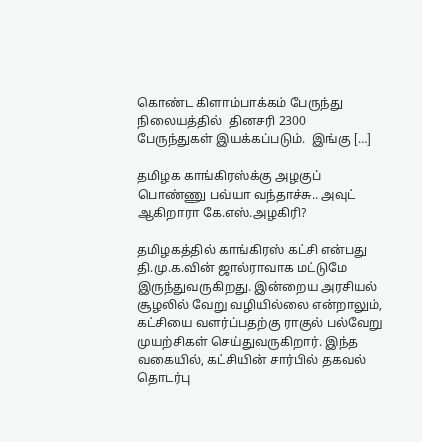கொண்ட கிளாம்பாக்கம் பேருந்து நிலையத்தில்  தினசரி 2300  பேருந்துகள் இயக்கப்படும்.  இங்கு […]

தமிழக காங்கிரஸ்க்கு அழகுப் பொண்ணு பவ்யா வந்தாச்சு.. அவுட் ஆகிறாரா கே.எஸ்.அழகிரி?

தமிழகத்தில் காங்கிரஸ் கட்சி என்பது தி.மு.க.வின் ஜால்ராவாக மட்டுமே இருந்துவருகிறது. இன்றைய அரசியல் சூழலில் வேறு வழியில்லை என்றாலும், கட்சியை வளர்ப்பதற்கு ராகுல் பல்வேறு முயற்சிகள் செய்துவருகிறார். இந்த வகையில், கட்சியின் சார்பில் தகவல் தொடர்பு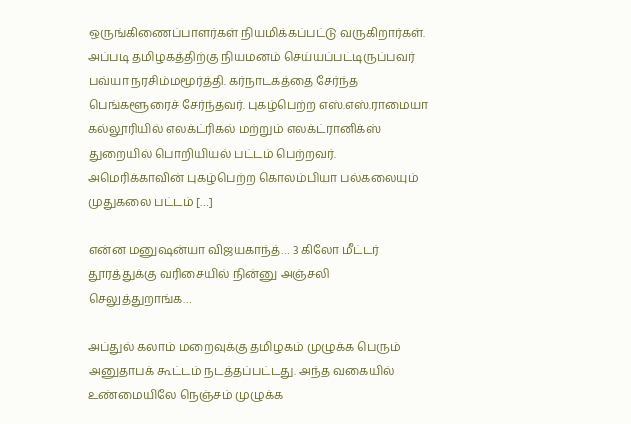ஒருங்கிணைப்பாளர்கள் நியமிக்கப்பட்டு வருகிறார்கள். அப்படி தமிழகத்திற்கு நியமனம் செய்யப்பட்டிருப்பவர் பவ்யா நரசிம்மமூர்த்தி. கர்நாடகத்தை சேர்ந்த பெங்களூரைச் சேர்ந்தவர். புகழ்பெற்ற எஸ்.எஸ்.ராமையா கல்லூரியில் எலக்ட்ரிகல் மற்றும் எலக்ட்ரானிக்ஸ் துறையில் பொறியியல் பட்டம் பெற்றவர். அமெரிக்காவின் புகழ்பெற்ற கொலம்பியா பல்கலையும் முதுகலை பட்டம் […]

என்ன மனுஷன்யா விஜயகாந்த்… 3 கிலோ மீட்டர் தூரத்துக்கு வரிசையில் நின்னு அஞ்சலி செலுத்துறாங்க…

அப்துல் கலாம் மறைவுக்கு தமிழகம் முழுக்க பெரும் அனுதாபக் கூட்டம் நடத்தப்பட்டது. அந்த வகையில் உண்மையிலே நெஞ்சம் முழுக்க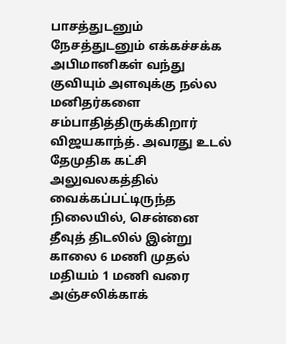பாசத்துடனும் நேசத்துடனும் எக்கச்சக்க அபிமானிகள் வந்து குவியும் அளவுக்கு நல்ல மனிதர்களை சம்பாதித்திருக்கிறார் விஜயகாந்த். அவரது உடல் தேமுதிக கட்சி அலுவலகத்தில் வைக்கப்பட்டிருந்த நிலையில், சென்னை தீவுத் திடலில் இன்று காலை 6 மணி முதல் மதியம் 1 மணி வரை அஞ்சலிக்காக்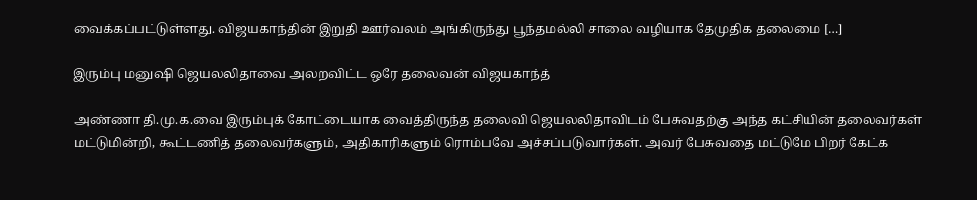வைக்கப்பட்டுள்ளது. விஜயகாந்தின் இறுதி ஊர்வலம் அங்கிருந்து பூந்தமல்லி சாலை வழியாக தேமுதிக தலைமை […]

இரும்பு மனுஷி ஜெயலலிதாவை அலறவிட்ட ஒரே தலைவன் விஜயகாந்த்

அண்ணா தி.மு.க.வை இரும்புக் கோட்டையாக வைத்திருந்த தலைவி ஜெயலலிதாவிடம் பேசுவதற்கு அந்த கட்சியின் தலைவர்கள் மட்டுமின்றி, கூட்டணித் தலைவர்களும், அதிகாரிகளும் ரொம்பவே அச்சப்படுவார்கள். அவர் பேசுவதை மட்டுமே பிறர் கேட்க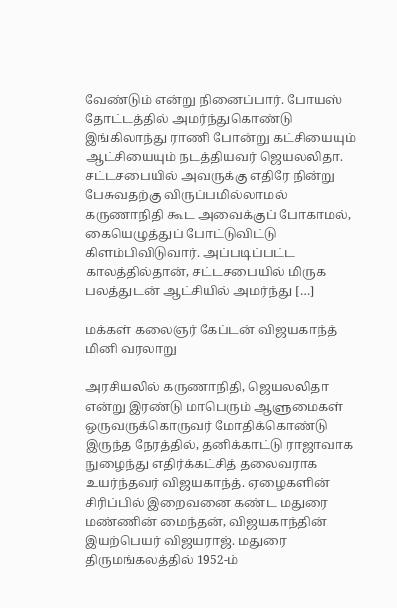வேண்டும் என்று நினைப்பார். போயஸ் தோட்டத்தில் அமர்ந்துகொண்டு இங்கிலாந்து ராணி போன்று கட்சியையும் ஆட்சியையும் நடத்தியவர் ஜெயலலிதா. சட்டசபையில் அவருக்கு எதிரே நின்று பேசுவதற்கு விருப்பமில்லாமல் கருணாநிதி கூட அவைக்குப் போகாமல், கையெழுத்துப் போட்டுவிட்டு கிளம்பிவிடுவார். அப்படிப்பட்ட காலத்தில்தான், சட்டசபையில் மிருக பலத்துடன் ஆட்சியில் அமர்ந்து […]

மக்கள் கலைஞர் கேப்டன் விஜயகாந்த் மினி வரலாறு

அரசியலில் கருணாநிதி, ஜெயலலிதா என்று இரண்டு மாபெரும் ஆளுமைகள் ஒருவருக்கொருவர் மோதிக்கொண்டு இருந்த நேரத்தில், தனிக்காட்டு ராஜாவாக நுழைந்து எதிர்க்கட்சித் தலைவராக உயர்ந்தவர் விஜயகாந்த். ஏழைகளின் சிரிப்பில் இறைவனை கண்ட மதுரை மண்ணின் மைந்தன், விஜயகாந்தின் இயற்பெயர் விஜயராஜ். மதுரை திருமங்கலத்தில் 1952-ம்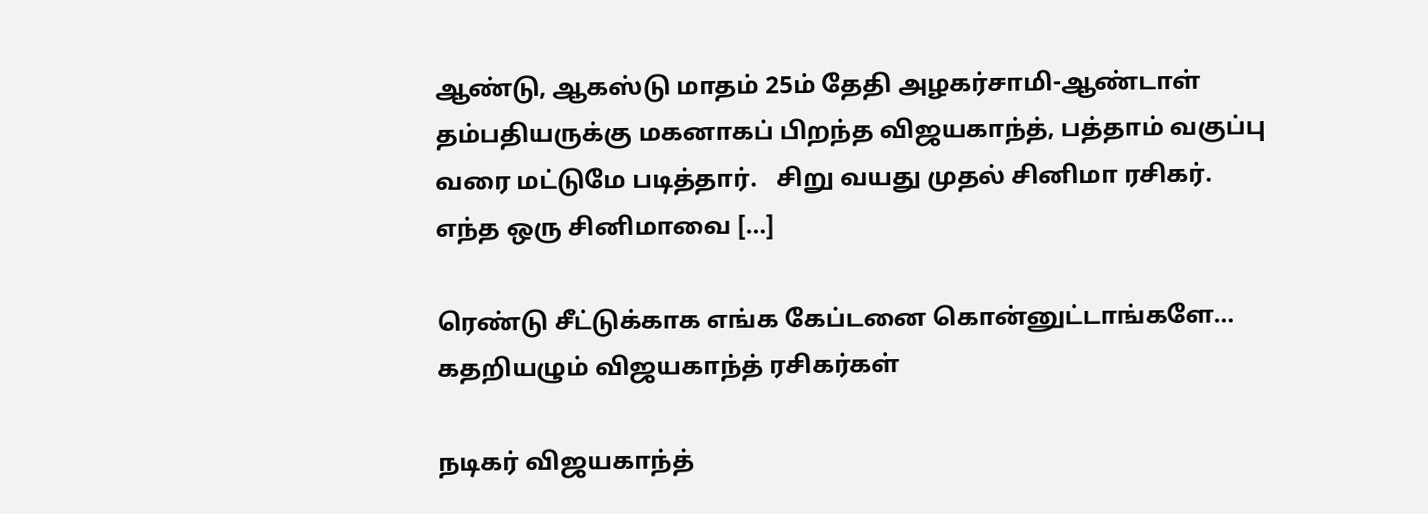ஆண்டு, ஆகஸ்டு மாதம் 25ம் தேதி அழகர்சாமி-ஆண்டாள் தம்பதியருக்கு மகனாகப் பிறந்த விஜயகாந்த், பத்தாம் வகுப்பு வரை மட்டுமே படித்தார்.   சிறு வயது முதல் சினிமா ரசிகர். எந்த ஒரு சினிமாவை […]

ரெண்டு சீட்டுக்காக எங்க கேப்டனை கொன்னுட்டாங்களே… கதறியழும் விஜயகாந்த் ரசிகர்கள்

நடிகர் விஜயகாந்த்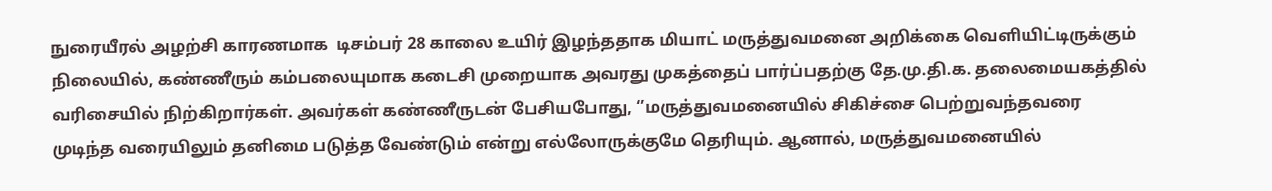நுரையீரல் அழற்சி காரணமாக  டிசம்பர் 28 காலை உயிர் இழந்ததாக மியாட் மருத்துவமனை அறிக்கை வெளியிட்டிருக்கும் நிலையில், கண்ணீரும் கம்பலையுமாக கடைசி முறையாக அவரது முகத்தைப் பார்ப்பதற்கு தே.மு.தி.க. தலைமையகத்தில்  வரிசையில் நிற்கிறார்கள். அவர்கள் கண்ணீருடன் பேசியபோது, ‘’மருத்துவமனையில் சிகிச்சை பெற்றுவந்தவரை முடிந்த வரையிலும் தனிமை படுத்த வேண்டும் என்று எல்லோருக்குமே தெரியும். ஆனால், மருத்துவமனையில்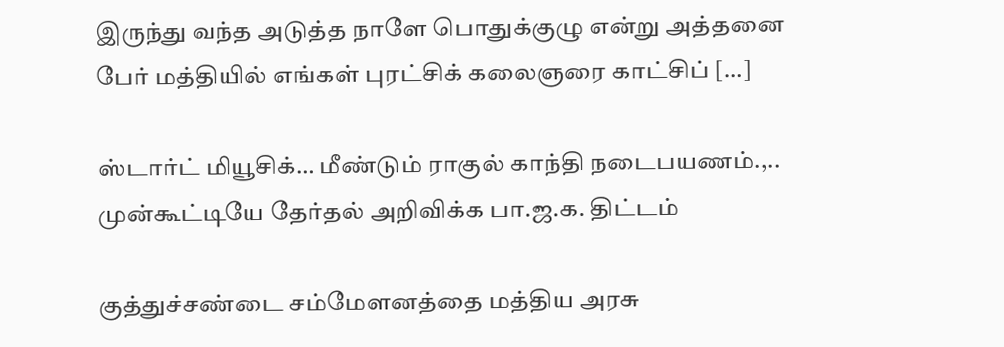இருந்து வந்த அடுத்த நாளே பொதுக்குழு என்று அத்தனை பேர் மத்தியில் எங்கள் புரட்சிக் கலைஞரை காட்சிப் […]

ஸ்டார்ட் மியூசிக்… மீண்டும் ராகுல் காந்தி நடைபயணம்.,.. முன்கூட்டியே தேர்தல் அறிவிக்க பா.ஜ.க. திட்டம்

குத்துச்சண்டை சம்மேளனத்தை மத்திய அரசு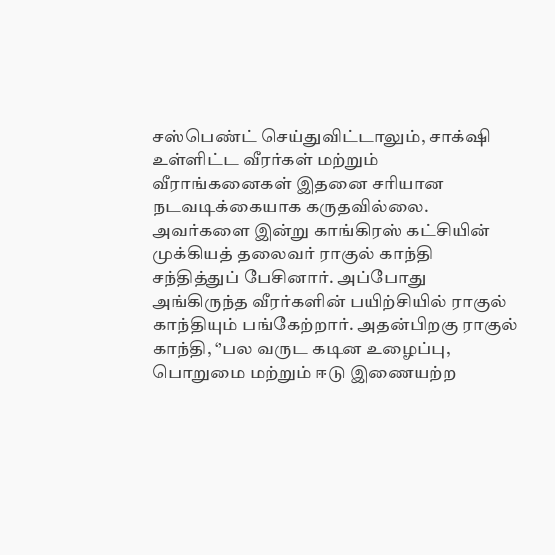சஸ்பெண்ட் செய்துவிட்டாலும், சாக்‌ஷி உள்ளிட்ட வீரர்கள் மற்றும் வீராங்கனைகள் இதனை சரியான நடவடிக்கையாக கருதவில்லை. அவர்களை இன்று காங்கிரஸ் கட்சியின் முக்கியத் தலைவர் ராகுல் காந்தி சந்தித்துப் பேசினார். அப்போது அங்கிருந்த வீரர்களின் பயிற்சியில் ராகுல் காந்தியும் பங்கேற்றார். அதன்பிறகு ராகுல் காந்தி, ‘’பல வருட கடின உழைப்பு, பொறுமை மற்றும் ஈடு இணையற்ற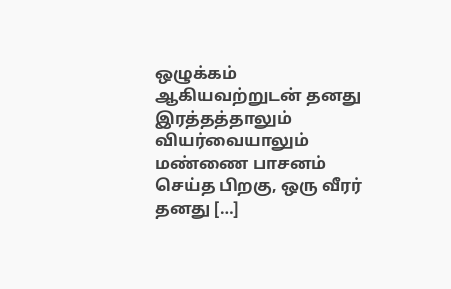ஒழுக்கம் ஆகியவற்றுடன் தனது இரத்தத்தாலும் வியர்வையாலும் மண்ணை பாசனம் செய்த பிறகு, ஒரு வீரர் தனது […]